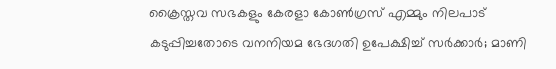ക്രൈസ്തവ സഭകളും കേരളാ കോണ്‍ഗ്രസ് എമ്മും നിലപാട് കടുപ്പിച്ചതോടെ വനനിയമ ഭേദഗതി ഉപേക്ഷിച്ച്‌ സര്‍ക്കാര്‍; മാണി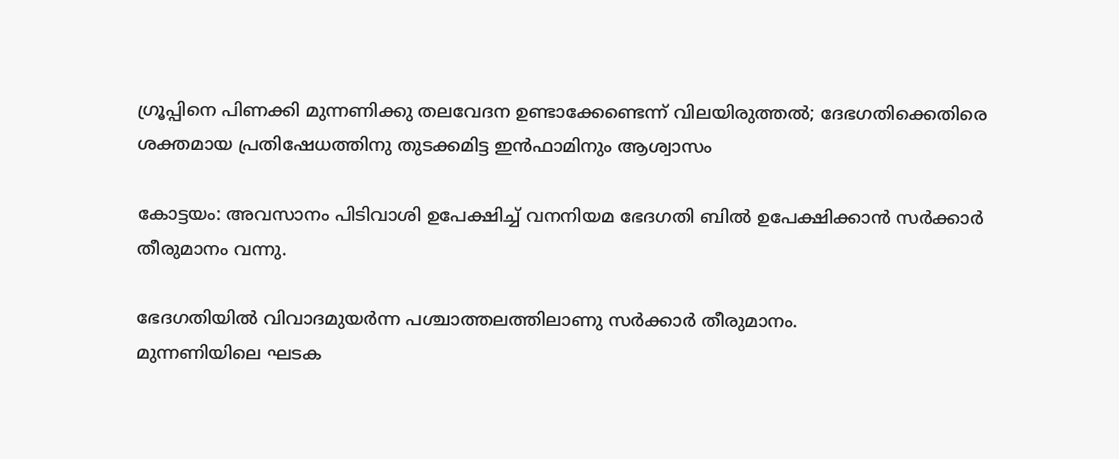ഗ്രൂപ്പിനെ പിണക്കി മുന്നണിക്കു തലവേദന ഉണ്ടാക്കേണ്ടെന്ന് വിലയിരുത്തൽ; ദേഭഗതിക്കെതിരെ ശക്തമായ പ്രതിഷേധത്തിനു തുടക്കമിട്ട ഇന്‍ഫാമിനും ആശ്വാസം

കോട്ടയം: അവസാനം പിടിവാശി ഉപേക്ഷിച്ച്‌ വനനിയമ ഭേദഗതി ബില്‍ ഉപേക്ഷിക്കാന്‍ സര്‍ക്കാര്‍ തീരുമാനം വന്നു.

ഭേദഗതിയില്‍ വിവാദമുയര്‍ന്ന പശ്ചാത്തലത്തിലാണു സര്‍ക്കാര്‍ തീരുമാനം.
മുന്നണിയിലെ ഘടക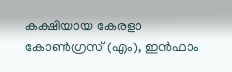കക്ഷിയായ കേരളാ കോണ്‍ഗ്രസ് (എം), ഇന്‍ഫാം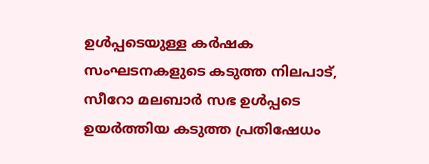ഉള്‍പ്പടെയുള്ള കര്‍ഷക സംഘടനകളുടെ കടുത്ത നിലപാട്, സീറോ മലബാര്‍ സഭ ഉള്‍പ്പടെ ഉയർത്തിയ കടുത്ത പ്രതിഷേധം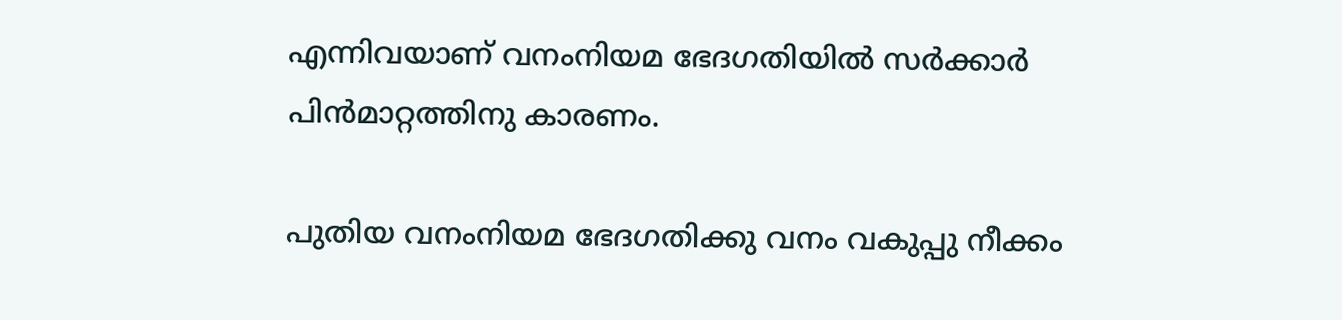എന്നിവയാണ് വനംനിയമ ഭേദഗതിയില്‍ സർക്കാർ പിൻമാറ്റത്തിനു കാരണം.

പുതിയ വനംനിയമ ഭേദഗതിക്കു വനം വകുപ്പു നീക്കം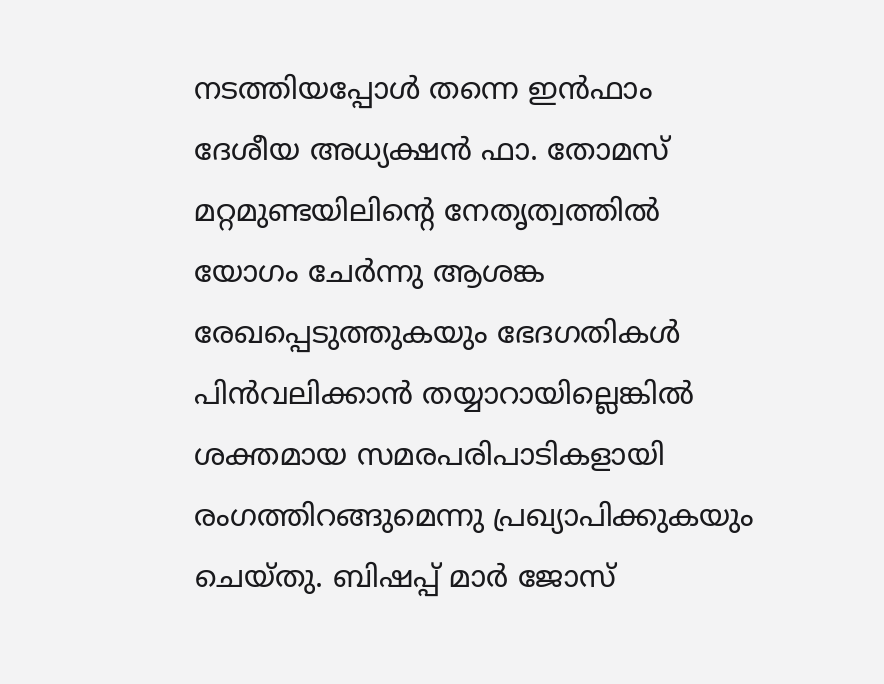നടത്തിയപ്പോള്‍ തന്നെ ഇന്‍ഫാം ദേശീയ അധ്യക്ഷന്‍ ഫാ. തോമസ് മറ്റമുണ്ടയിലിന്റെ നേതൃത്വത്തില്‍ യോഗം ചേര്‍ന്നു ആശങ്ക രേഖപ്പെടുത്തുകയും ഭേദഗതികള്‍ പിന്‍വലിക്കാന്‍ തയ്യാറായില്ലെങ്കില്‍ ശക്തമായ സമരപരിപാടികളായി രംഗത്തിറങ്ങുമെന്നു പ്രഖ്യാപിക്കുകയും ചെയ്തു. ബിഷപ്പ് മാര്‍ ജോസ്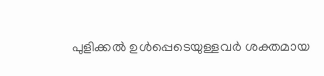പുളിക്കല്‍ ഉള്‍പ്പെടെയുള്ളവര്‍ ശക്തമായ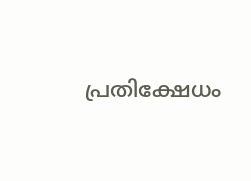പ്രതിക്ഷേധം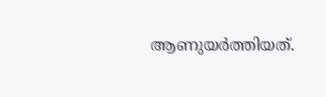ആണുയര്‍ത്തിയത്.